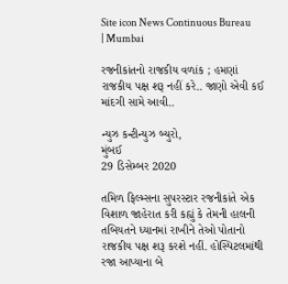Site icon News Continuous Bureau | Mumbai

રજનીકાંતનો રાજકીય વળાંક ; હમણાં રાજકીય પક્ષ શરૂ નહીં કરે.. જાણો એવી કઈ માંદગી સામે આવી..

ન્યુઝ કન્ટીન્યુઝ બ્યુરો,
મુંબઈ
29 ડિસેમ્બર 2020

તમિળ ફિલ્મ્સના સુપરસ્ટાર રજનીકાંતે એક વિશાળ જાહેરાત કરી કહ્યું કે તેમની હાલની તબિયતને ધ્યાનમાં રાખીને તેઓ પોતાનો રાજકીય પક્ષ શરૂ કરશે નહીં. હોસ્પિટલમાંથી રજા આપ્યાના બે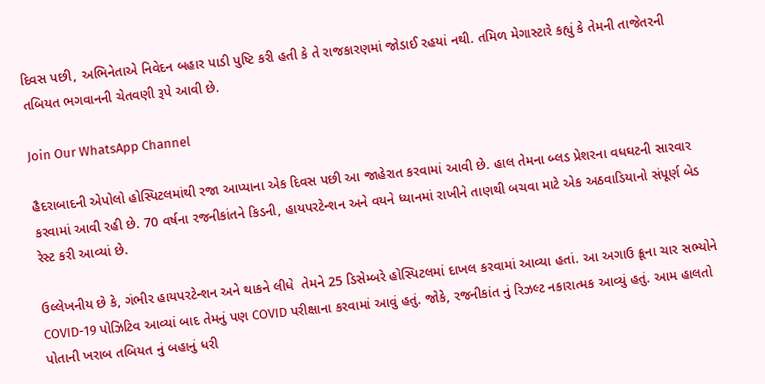દિવસ પછી, અભિનેતાએ નિવેદન બહાર પાડી પુષ્ટિ કરી હતી કે તે રાજકારણમાં જોડાઈ રહયાં નથી. તમિળ મેગાસ્ટારે કહ્યું કે તેમની તાજેતરની તબિયત ભગવાનની ચેતવણી રૂપે આવી છે.

Join Our WhatsApp Channel

હૈદરાબાદની એપોલો હોસ્પિટલમાંથી રજા આપ્યાના એક દિવસ પછી આ જાહેરાત કરવામાં આવી છે. હાલ તેમના બ્લડ પ્રેશરના વધઘટની સારવાર કરવામાં આવી રહી છે. 70 વર્ષના રજનીકાંતને કિડની, હાયપરટેન્શન અને વયને ધ્યાનમાં રાખીને તાણથી બચવા માટે એક અઠવાડિયાનો સંપૂર્ણ બેડ રેસ્ટ કરી આવ્યાં છે.

ઉલ્લેખનીય છે કે, ગંભીર હાયપરટેન્શન અને થાકને લીધે  તેમને 25 ડિસેમ્બરે હોસ્પિટલમાં દાખલ કરવામાં આવ્યા હતાં. આ અગાઉ ક્રૂના ચાર સભ્યોને COVID-19 પોઝિટિવ આવ્યાં બાદ તેમનું પણ COVID પરીક્ષાના કરવામાં આવું હતું. જોકે, રજનીકાંત નું રિઝલ્ટ નકારાત્મક આવ્યું હતું. આમ હાલતો પોતાની ખરાબ તબિયત નું બહાનું ધરી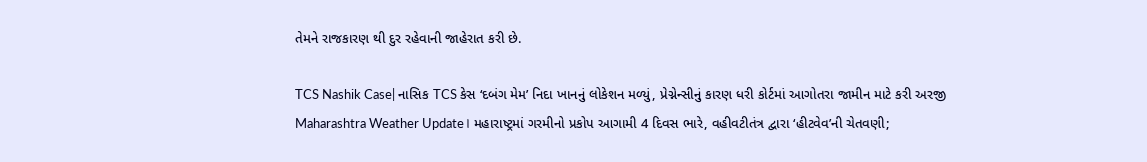તેમને રાજકારણ થી દુર રહેવાની જાહેરાત કરી છે.

TCS Nashik Case| નાસિક TCS કેસ ‘દબંગ મેમ’ નિદા ખાનનું લોકેશન મળ્યું, પ્રેગ્નેન્સીનું કારણ ધરી કોર્ટમાં આગોતરા જામીન માટે કરી અરજી
Maharashtra Weather Update। મહારાષ્ટ્રમાં ગરમીનો પ્રકોપ આગામી 4 દિવસ ભારે, વહીવટીતંત્ર દ્વારા ‘હીટવેવ’ની ચેતવણી;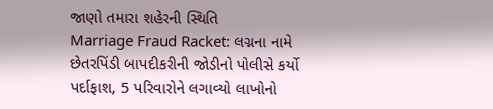જાણો તમારા શહેરની સ્થિતિ
Marriage Fraud Racket: લગ્નના નામે છેતરપિંડી બાપદીકરીની જોડીનો પોલીસે કર્યો પર્દાફાશ, 5 પરિવારોને લગાવ્યો લાખોનો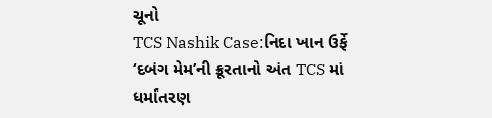ચૂનો
TCS Nashik Case:નિદા ખાન ઉર્ફે ‘દબંગ મેમ’ની ક્રૂરતાનો અંત TCS માં ધર્માંતરણ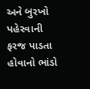અને બુરખો પહેરવાની ફરજ પાડતા હોવાનો ભાંડો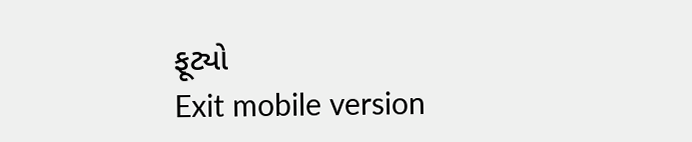ફૂટ્યો
Exit mobile version